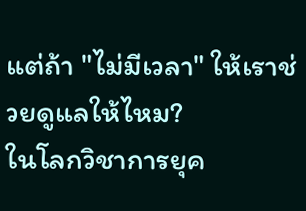แต่ถ้า "ไม่มีเวลา" ให้เราช่วยดูแลให้ไหม?
ในโลกวิชาการยุค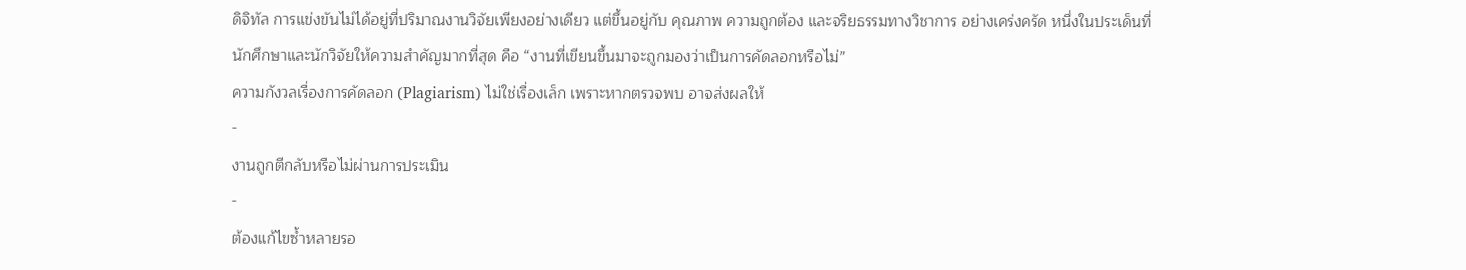ดิจิทัล การแข่งขันไม่ได้อยู่ที่ปริมาณงานวิจัยเพียงอย่างเดียว แต่ขึ้นอยู่กับ คุณภาพ ความถูกต้อง และจริยธรรมทางวิชาการ อย่างเคร่งครัด หนึ่งในประเด็นที่นักศึกษาและนักวิจัยให้ความสำคัญมากที่สุด คือ “งานที่เขียนขึ้นมาจะถูกมองว่าเป็นการคัดลอกหรือไม่”
ความกังวลเรื่องการคัดลอก (Plagiarism) ไม่ใช่เรื่องเล็ก เพราะหากตรวจพบ อาจส่งผลให้
-
งานถูกตีกลับหรือไม่ผ่านการประเมิน
-
ต้องแก้ไขซ้ำหลายรอ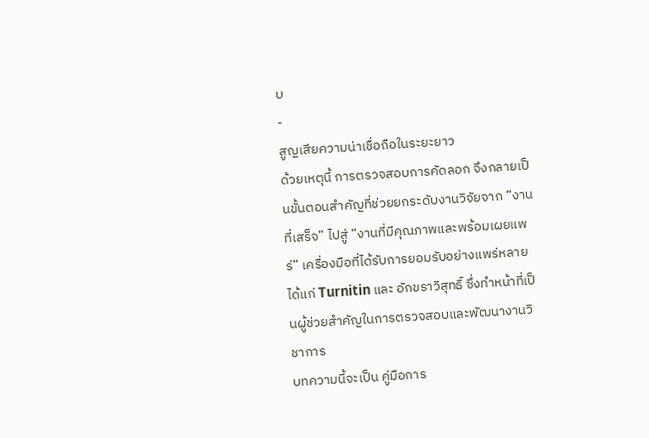บ
-
สูญเสียความน่าเชื่อถือในระยะยาว
ด้วยเหตุนี้ การตรวจสอบการคัดลอก จึงกลายเป็นขั้นตอนสำคัญที่ช่วยยกระดับงานวิจัยจาก “งานที่เสร็จ” ไปสู่ “งานที่มีคุณภาพและพร้อมเผยแพร่” เครื่องมือที่ได้รับการยอมรับอย่างแพร่หลาย ได้แก่ Turnitin และ อักขราวิสุทธิ์ ซึ่งทำหน้าที่เป็นผู้ช่วยสำคัญในการตรวจสอบและพัฒนางานวิชาการ
บทความนี้จะเป็น คู่มือการ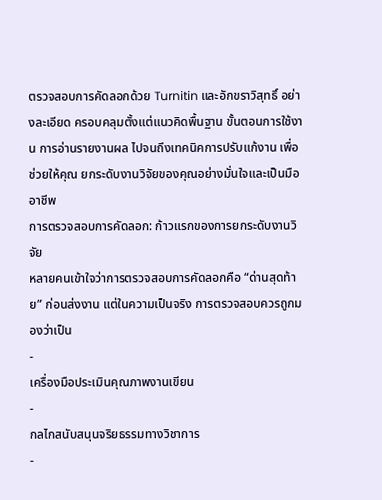ตรวจสอบการคัดลอกด้วย Turnitin และอักขราวิสุทธิ์ อย่างละเอียด ครอบคลุมตั้งแต่แนวคิดพื้นฐาน ขั้นตอนการใช้งาน การอ่านรายงานผล ไปจนถึงเทคนิคการปรับแก้งาน เพื่อช่วยให้คุณ ยกระดับงานวิจัยของคุณอย่างมั่นใจและเป็นมืออาชีพ
การตรวจสอบการคัดลอก: ก้าวแรกของการยกระดับงานวิจัย
หลายคนเข้าใจว่าการตรวจสอบการคัดลอกคือ “ด่านสุดท้าย” ก่อนส่งงาน แต่ในความเป็นจริง การตรวจสอบควรถูกมองว่าเป็น
-
เครื่องมือประเมินคุณภาพงานเขียน
-
กลไกสนับสนุนจริยธรรมทางวิชาการ
-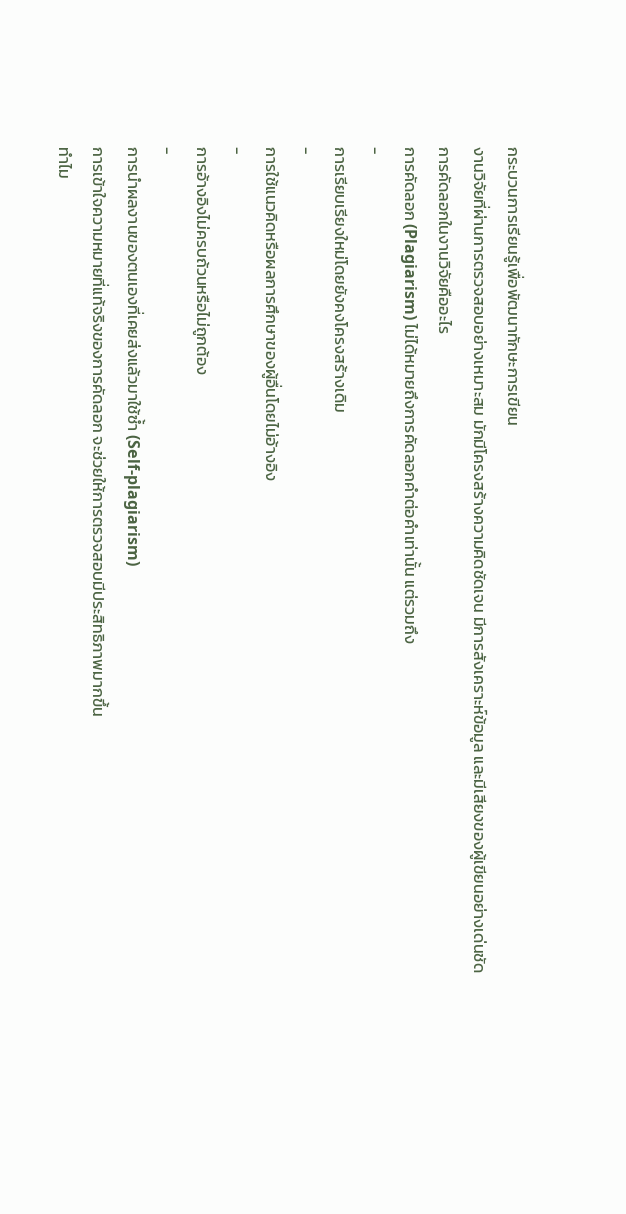กระบวนการเรียนรู้เพื่อพัฒนาทักษะการเขียน
งานวิจัยที่ผ่านการตรวจสอบอย่างเหมาะสม มักมีโครงสร้างความคิดชัดเจน มีการสังเคราะห์ข้อมูล และมีเสียงของผู้เขียนอย่างเด่นชัด
การคัดลอกในงานวิจัยคืออะไร
การคัดลอก (Plagiarism) ไม่ได้หมายถึงการคัดลอกคำต่อคำเท่านั้น แต่รวมถึง
-
การเรียบเรียงใหม่โดยยังคงโครงสร้างเดิม
-
การใช้แนวคิดหรือผลการศึกษาของผู้อื่นโดยไม่อ้างอิง
-
การอ้างอิงไม่ครบถ้วนหรือไม่ถูกต้อง
-
การนำผลงานของตนเองที่เคยส่งแล้วมาใช้ซ้ำ (Self-plagiarism)
การเข้าใจความหมายที่แท้จริงของการคัดลอก จะช่วยให้การตรวจสอบมีประสิทธิภาพมากขึ้น
ทำไม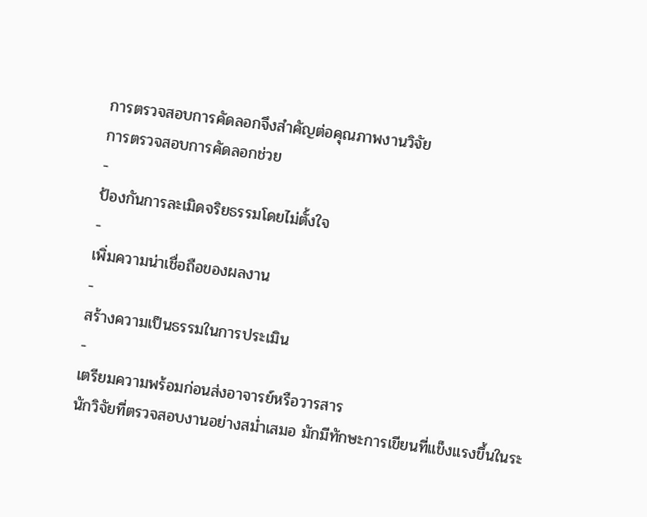การตรวจสอบการคัดลอกจึงสำคัญต่อคุณภาพงานวิจัย
การตรวจสอบการคัดลอกช่วย
-
ป้องกันการละเมิดจริยธรรมโดยไม่ตั้งใจ
-
เพิ่มความน่าเชื่อถือของผลงาน
-
สร้างความเป็นธรรมในการประเมิน
-
เตรียมความพร้อมก่อนส่งอาจารย์หรือวารสาร
นักวิจัยที่ตรวจสอบงานอย่างสม่ำเสมอ มักมีทักษะการเขียนที่แข็งแรงขึ้นในระ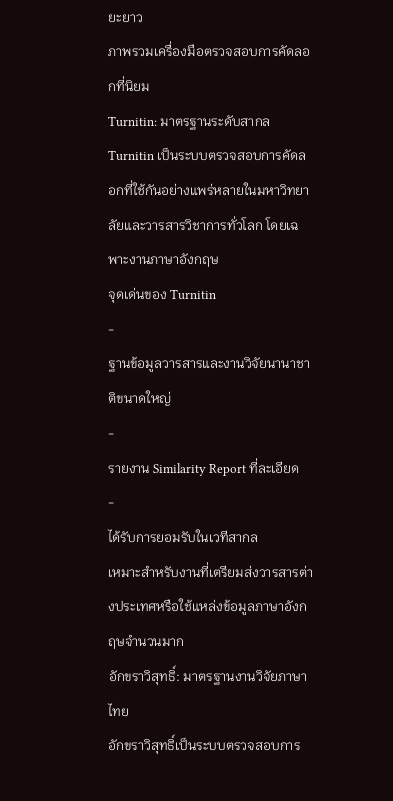ยะยาว
ภาพรวมเครื่องมือตรวจสอบการคัดลอกที่นิยม
Turnitin: มาตรฐานระดับสากล
Turnitin เป็นระบบตรวจสอบการคัดลอกที่ใช้กันอย่างแพร่หลายในมหาวิทยาลัยและวารสารวิชาการทั่วโลก โดยเฉพาะงานภาษาอังกฤษ
จุดเด่นของ Turnitin
-
ฐานข้อมูลวารสารและงานวิจัยนานาชาติขนาดใหญ่
-
รายงาน Similarity Report ที่ละเอียด
-
ได้รับการยอมรับในเวทีสากล
เหมาะสำหรับงานที่เตรียมส่งวารสารต่างประเทศหรือใช้แหล่งข้อมูลภาษาอังกฤษจำนวนมาก
อักขราวิสุทธิ์: มาตรฐานงานวิจัยภาษาไทย
อักขราวิสุทธิ์เป็นระบบตรวจสอบการ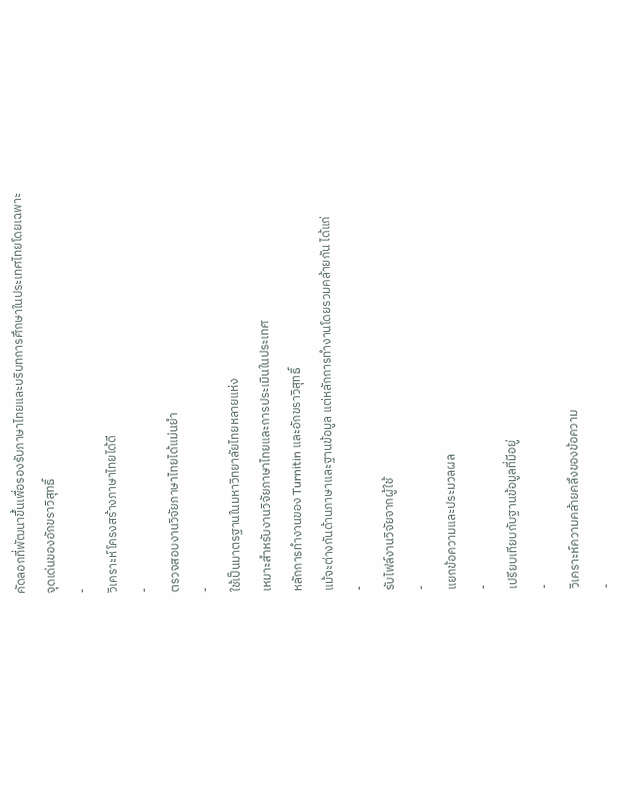คัดลอกที่พัฒนาขึ้นเพื่อรองรับภาษาไทยและบริบทการศึกษาในประเทศไทยโดยเฉพาะ
จุดเด่นของอักขราวิสุทธิ์
-
วิเคราะห์โครงสร้างภาษาไทยได้ดี
-
ตรวจสอบงานวิจัยภาษาไทยได้แม่นยำ
-
ใช้เป็นมาตรฐานในมหาวิทยาลัยไทยหลายแห่ง
เหมาะสำหรับงานวิจัยภาษาไทยและการประเมินในประเทศ
หลักการทำงานของ Turnitin และอักขราวิสุทธิ์
แม้จะต่างกันด้านภาษาและฐานข้อมูล แต่หลักการทำงานโดยรวมคล้ายกัน ได้แก่
-
รับไฟล์งานวิจัยจากผู้ใช้
-
แยกข้อความและประมวลผล
-
เปรียบเทียบกับฐานข้อมูลที่มีอยู่
-
วิเคราะห์ความคล้ายคลึงของข้อความ
-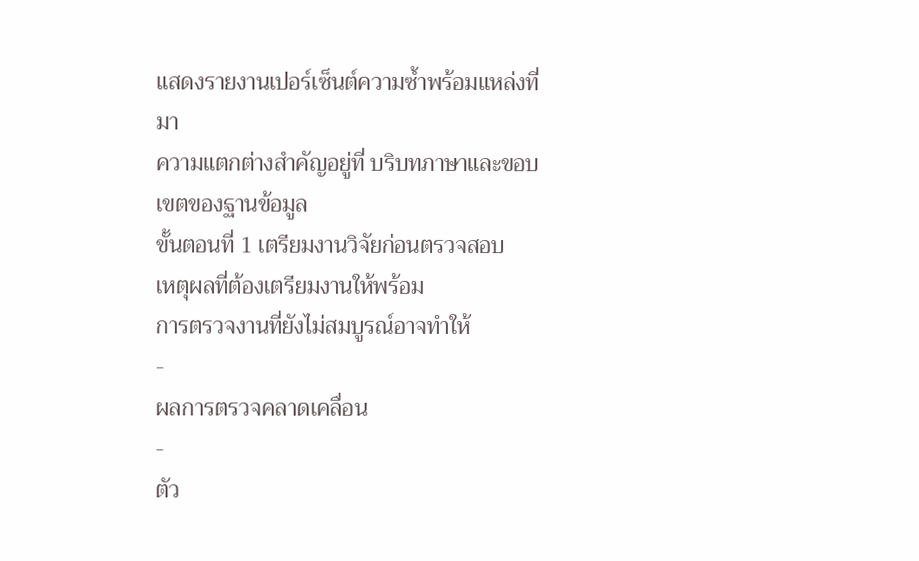แสดงรายงานเปอร์เซ็นต์ความซ้ำพร้อมแหล่งที่มา
ความแตกต่างสำคัญอยู่ที่ บริบทภาษาและขอบเขตของฐานข้อมูล
ขั้นตอนที่ 1 เตรียมงานวิจัยก่อนตรวจสอบ
เหตุผลที่ต้องเตรียมงานให้พร้อม
การตรวจงานที่ยังไม่สมบูรณ์อาจทำให้
-
ผลการตรวจคลาดเคลื่อน
-
ตัว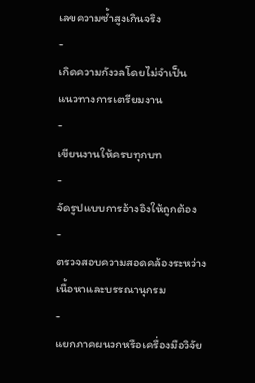เลขความซ้ำสูงเกินจริง
-
เกิดความกังวลโดยไม่จำเป็น
แนวทางการเตรียมงาน
-
เขียนงานให้ครบทุกบท
-
จัดรูปแบบการอ้างอิงให้ถูกต้อง
-
ตรวจสอบความสอดคล้องระหว่างเนื้อหาและบรรณานุกรม
-
แยกภาคผนวกหรือเครื่องมือวิจัย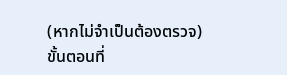(หากไม่จำเป็นต้องตรวจ)
ขั้นตอนที่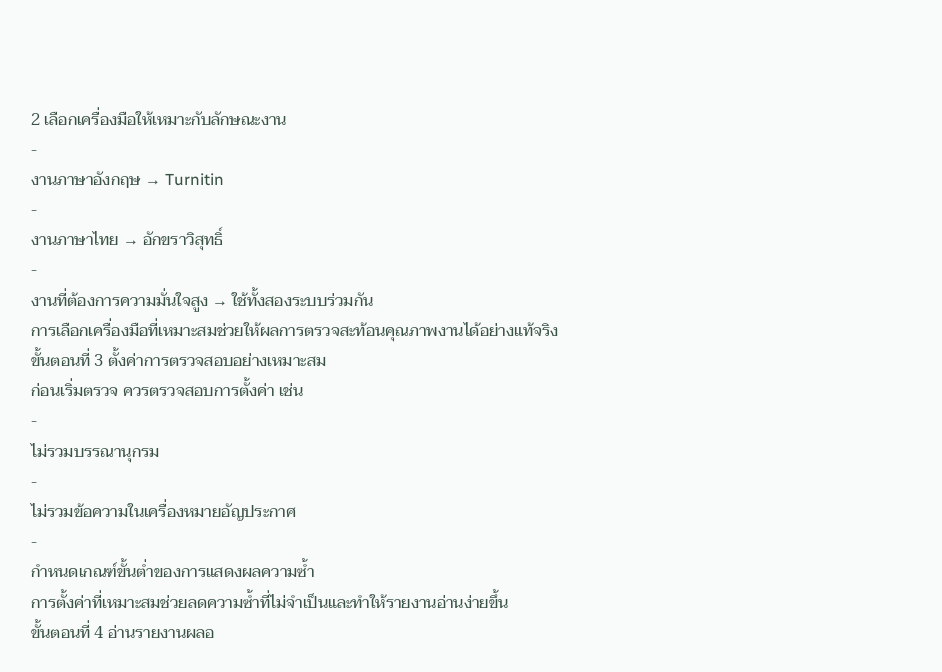2 เลือกเครื่องมือให้เหมาะกับลักษณะงาน
-
งานภาษาอังกฤษ → Turnitin
-
งานภาษาไทย → อักขราวิสุทธิ์
-
งานที่ต้องการความมั่นใจสูง → ใช้ทั้งสองระบบร่วมกัน
การเลือกเครื่องมือที่เหมาะสมช่วยให้ผลการตรวจสะท้อนคุณภาพงานได้อย่างแท้จริง
ขั้นตอนที่ 3 ตั้งค่าการตรวจสอบอย่างเหมาะสม
ก่อนเริ่มตรวจ ควรตรวจสอบการตั้งค่า เช่น
-
ไม่รวมบรรณานุกรม
-
ไม่รวมข้อความในเครื่องหมายอัญประกาศ
-
กำหนดเกณฑ์ขั้นต่ำของการแสดงผลความซ้ำ
การตั้งค่าที่เหมาะสมช่วยลดความซ้ำที่ไม่จำเป็นและทำให้รายงานอ่านง่ายขึ้น
ขั้นตอนที่ 4 อ่านรายงานผลอ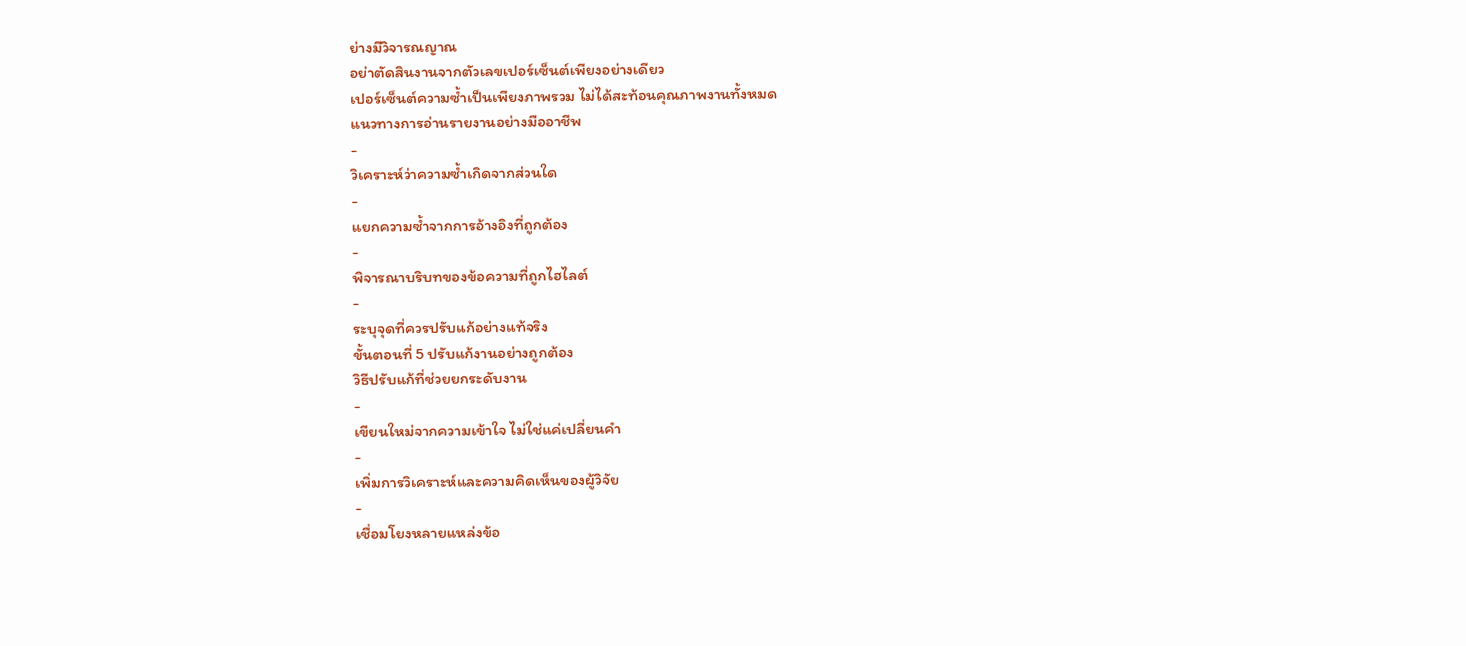ย่างมีวิจารณญาณ
อย่าตัดสินงานจากตัวเลขเปอร์เซ็นต์เพียงอย่างเดียว
เปอร์เซ็นต์ความซ้ำเป็นเพียงภาพรวม ไม่ได้สะท้อนคุณภาพงานทั้งหมด
แนวทางการอ่านรายงานอย่างมืออาชีพ
-
วิเคราะห์ว่าความซ้ำเกิดจากส่วนใด
-
แยกความซ้ำจากการอ้างอิงที่ถูกต้อง
-
พิจารณาบริบทของข้อความที่ถูกไฮไลต์
-
ระบุจุดที่ควรปรับแก้อย่างแท้จริง
ขั้นตอนที่ 5 ปรับแก้งานอย่างถูกต้อง
วิธีปรับแก้ที่ช่วยยกระดับงาน
-
เขียนใหม่จากความเข้าใจ ไม่ใช่แค่เปลี่ยนคำ
-
เพิ่มการวิเคราะห์และความคิดเห็นของผู้วิจัย
-
เชื่อมโยงหลายแหล่งข้อ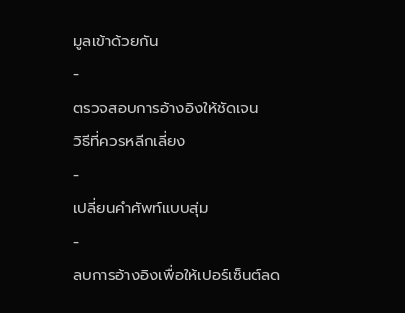มูลเข้าด้วยกัน
-
ตรวจสอบการอ้างอิงให้ชัดเจน
วิธีที่ควรหลีกเลี่ยง
-
เปลี่ยนคำศัพท์แบบสุ่ม
-
ลบการอ้างอิงเพื่อให้เปอร์เซ็นต์ลด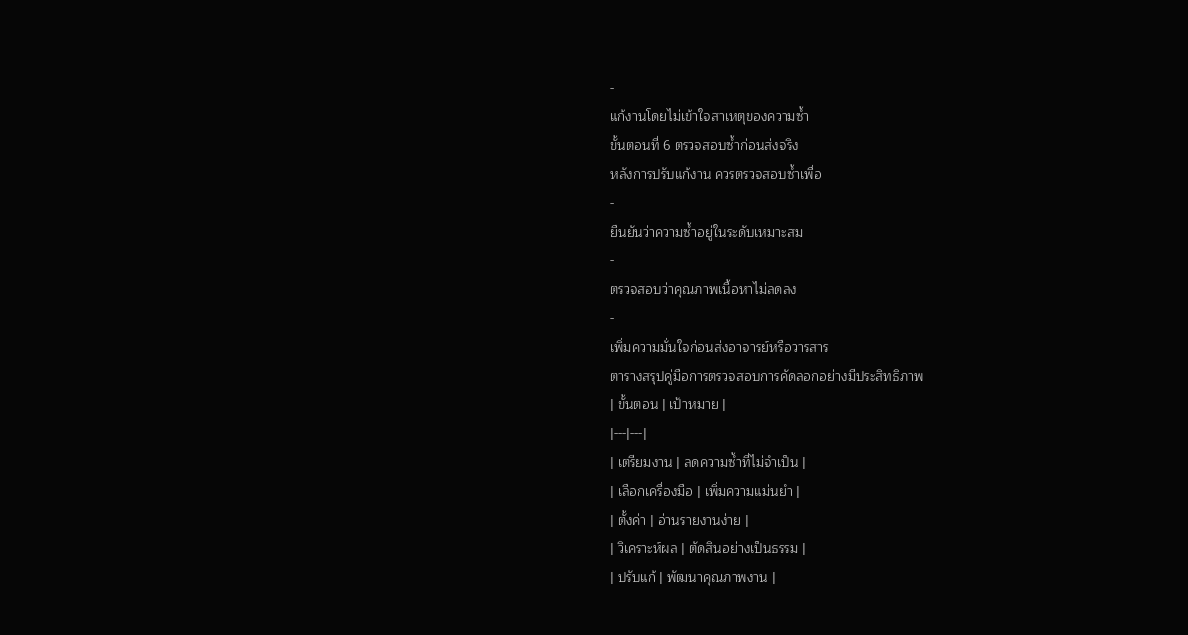-
แก้งานโดยไม่เข้าใจสาเหตุของความซ้ำ
ขั้นตอนที่ 6 ตรวจสอบซ้ำก่อนส่งจริง
หลังการปรับแก้งาน ควรตรวจสอบซ้ำเพื่อ
-
ยืนยันว่าความซ้ำอยู่ในระดับเหมาะสม
-
ตรวจสอบว่าคุณภาพเนื้อหาไม่ลดลง
-
เพิ่มความมั่นใจก่อนส่งอาจารย์หรือวารสาร
ตารางสรุปคู่มือการตรวจสอบการคัดลอกอย่างมีประสิทธิภาพ
| ขั้นตอน | เป้าหมาย |
|---|---|
| เตรียมงาน | ลดความซ้ำที่ไม่จำเป็น |
| เลือกเครื่องมือ | เพิ่มความแม่นยำ |
| ตั้งค่า | อ่านรายงานง่าย |
| วิเคราะห์ผล | ตัดสินอย่างเป็นธรรม |
| ปรับแก้ | พัฒนาคุณภาพงาน |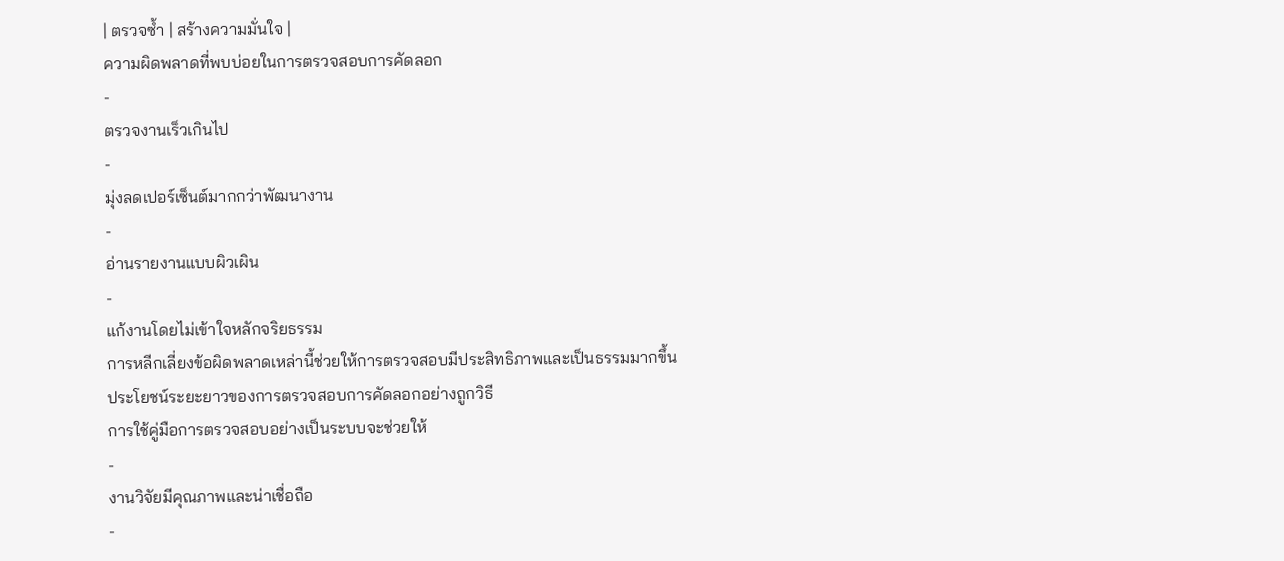| ตรวจซ้ำ | สร้างความมั่นใจ |
ความผิดพลาดที่พบบ่อยในการตรวจสอบการคัดลอก
-
ตรวจงานเร็วเกินไป
-
มุ่งลดเปอร์เซ็นต์มากกว่าพัฒนางาน
-
อ่านรายงานแบบผิวเผิน
-
แก้งานโดยไม่เข้าใจหลักจริยธรรม
การหลีกเลี่ยงข้อผิดพลาดเหล่านี้ช่วยให้การตรวจสอบมีประสิทธิภาพและเป็นธรรมมากขึ้น
ประโยชน์ระยะยาวของการตรวจสอบการคัดลอกอย่างถูกวิธี
การใช้คู่มือการตรวจสอบอย่างเป็นระบบจะช่วยให้
-
งานวิจัยมีคุณภาพและน่าเชื่อถือ
-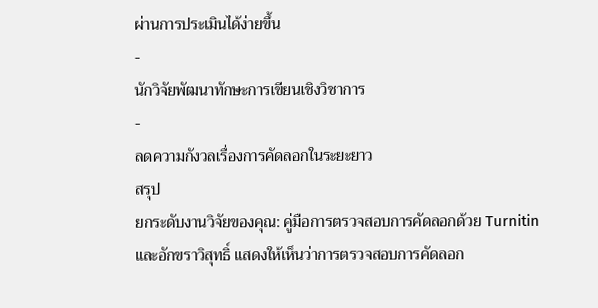ผ่านการประเมินได้ง่ายขึ้น
-
นักวิจัยพัฒนาทักษะการเขียนเชิงวิชาการ
-
ลดความกังวลเรื่องการคัดลอกในระยะยาว
สรุป
ยกระดับงานวิจัยของคุณ: คู่มือการตรวจสอบการคัดลอกด้วย Turnitin และอักขราวิสุทธิ์ แสดงให้เห็นว่าการตรวจสอบการคัดลอก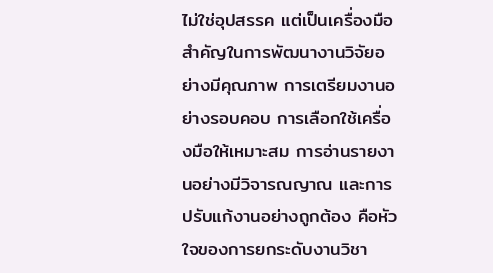ไม่ใช่อุปสรรค แต่เป็นเครื่องมือสำคัญในการพัฒนางานวิจัยอย่างมีคุณภาพ การเตรียมงานอย่างรอบคอบ การเลือกใช้เครื่องมือให้เหมาะสม การอ่านรายงานอย่างมีวิจารณญาณ และการปรับแก้งานอย่างถูกต้อง คือหัวใจของการยกระดับงานวิชา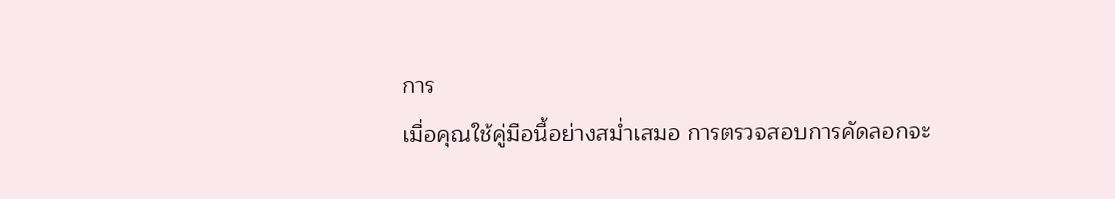การ
เมื่อคุณใช้คู่มือนี้อย่างสม่ำเสมอ การตรวจสอบการคัดลอกจะ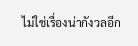ไม่ใช่เรื่องน่ากังวลอีก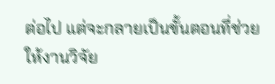ต่อไป แต่จะกลายเป็นขั้นตอนที่ช่วยให้งานวิจัย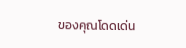ของคุณโดดเด่น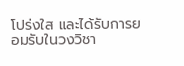โปร่งใส และได้รับการยอมรับในวงวิชา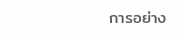การอย่าง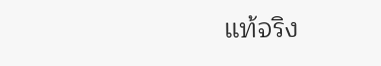แท้จริง